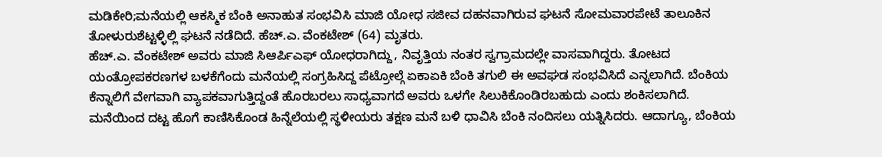ಮಡಿಕೇರಿ;ಮನೆಯಲ್ಲಿ ಆಕಸ್ಮಿಕ ಬೆಂಕಿ ಅನಾಹುತ ಸಂಭವಿಸಿ ಮಾಜಿ ಯೋಧ ಸಜೀವ ದಹನವಾಗಿರುವ ಘಟನೆ ಸೋಮವಾರಪೇಟೆ ತಾಲೂಕಿನ ತೋಳುರುಶೆಟ್ಟಳ್ಳಿಲ್ಲಿ ಘಟನೆ ನಡೆದಿದೆ. ಹೆಚ್.ಎ. ವೆಂಕಟೇಶ್ (64) ಮೃತರು.
ಹೆಚ್.ಎ. ವೆಂಕಟೇಶ್ ಅವರು ಮಾಜಿ ಸಿಆರ್ಪಿಎಫ್ ಯೋಧರಾಗಿದ್ದು, ನಿವೃತ್ತಿಯ ನಂತರ ಸ್ವಗ್ರಾಮದಲ್ಲೇ ವಾಸವಾಗಿದ್ದರು. ತೋಟದ ಯಂತ್ರೋಪಕರಣಗಳ ಬಳಕೆಗೆಂದು ಮನೆಯಲ್ಲಿ ಸಂಗ್ರಹಿಸಿದ್ದ ಪೆಟ್ರೋಲ್ಗೆ ಏಕಾಏಕಿ ಬೆಂಕಿ ತಗುಲಿ ಈ ಅವಘಡ ಸಂಭವಿಸಿದೆ ಎನ್ನಲಾಗಿದೆ. ಬೆಂಕಿಯ ಕೆನ್ನಾಲಿಗೆ ವೇಗವಾಗಿ ವ್ಯಾಪಕವಾಗುತ್ತಿದ್ದಂತೆ ಹೊರಬರಲು ಸಾಧ್ಯವಾಗದೆ ಅವರು ಒಳಗೇ ಸಿಲುಕಿಕೊಂಡಿರಬಹುದು ಎಂದು ಶಂಕಿಸಲಾಗಿದೆ. ಮನೆಯಿಂದ ದಟ್ಟ ಹೊಗೆ ಕಾಣಿಸಿಕೊಂಡ ಹಿನ್ನೆಲೆಯಲ್ಲಿ ಸ್ಥಳೀಯರು ತಕ್ಷಣ ಮನೆ ಬಳಿ ಧಾವಿಸಿ ಬೆಂಕಿ ನಂದಿಸಲು ಯತ್ನಿಸಿದರು. ಆದಾಗ್ಯೂ, ಬೆಂಕಿಯ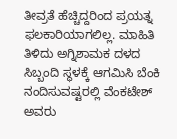ತೀವ್ರತೆ ಹೆಚ್ಚಿದ್ದರಿಂದ ಪ್ರಯತ್ನ ಫಲಕಾರಿಯಾಗಲಿಲ್ಲ. ಮಾಹಿತಿ ತಿಳಿದು ಅಗ್ನಿಶಾಮಕ ದಳದ ಸಿಬ್ಬಂದಿ ಸ್ಥಳಕ್ಕೆ ಆಗಮಿಸಿ ಬೆಂಕಿ ನಂದಿಸುವಷ್ಟರಲ್ಲಿ ವೆಂಕಟೇಶ್ ಅವರು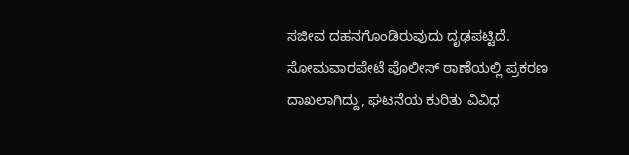ಸಜೀವ ದಹನಗೊಂಡಿರುವುದು ದೃಢಪಟ್ಟಿದೆ.
ಸೋಮವಾರಪೇಟೆ ಪೊಲೀಸ್ ಠಾಣೆಯಲ್ಲಿ ಪ್ರಕರಣ ದಾಖಲಾಗಿದ್ದು, ಘಟನೆಯ ಕುರಿತು ವಿವಿಧ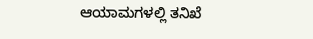ಆಯಾಮಗಳಲ್ಲಿ ತನಿಖೆ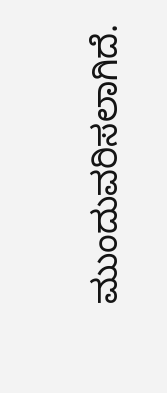ಮುಂದುವರಿಸಲಾಗಿದೆ.